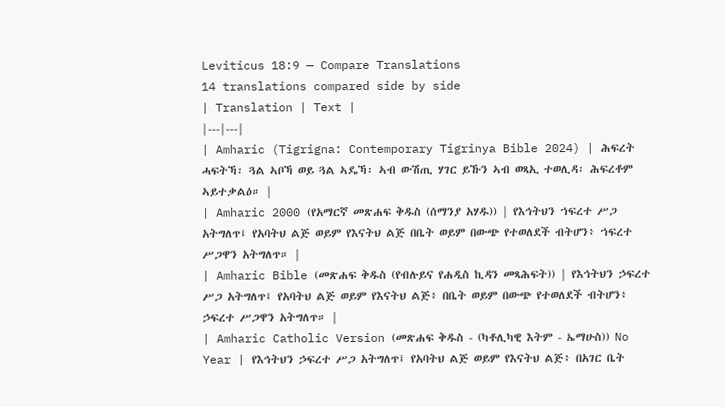Leviticus 18:9 — Compare Translations
14 translations compared side by side
| Translation | Text |
|---|---|
| Amharic (Tigrigna: Contemporary Tigrinya Bible 2024) | ሕፍረት ሓፍትኻ፡ ጓል ኣቦኻ ወይ ጓል ኣዴኻ፡ ኣብ ውሽጢ ሃገር ይኹን ኣብ ወጻኢ ተወሊዳ፡ ሕፍረቶም ኣይተቃልዕ። |
| Amharic 2000 (የአማርኛ መጽሐፍ ቅዱስ (ሰማንያ አሃዱ)) | የእኅትህን ኀፍረተ ሥጋ አትግለጥ፤ የአባትህ ልጅ ወይም የእናትህ ልጅ በቤት ወይም በውጭ የተወለደች ብትሆን፥ ኀፍረተ ሥጋዋን አትግለጥ። |
| Amharic Bible (መጽሐፍ ቅዱስ (የብሉይና የሐዲስ ኪዳን መጻሕፍት)) | የእኅትህን ኃፍረተ ሥጋ አትግለጥ፤ የአባትህ ልጅ ወይም የእናትህ ልጅ፥ በቤት ወይም በውጭ የተወለደች ብትሆን፥ ኃፍረተ ሥጋዋን አትግለጥ። |
| Amharic Catholic Version (መጽሐፍ ቅዱስ - (ካቶሊካዊ እትም - ኤማሁስ)) No Year | የእኅትህን ኃፍረተ ሥጋ አትግለጥ፤ የአባትህ ልጅ ወይም የእናትህ ልጅ፥ በአገር ቤት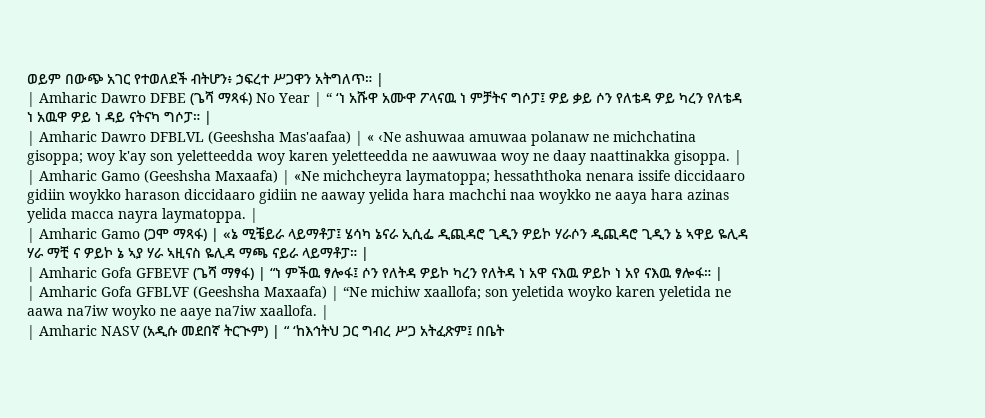ወይም በውጭ አገር የተወለደች ብትሆን፥ ኃፍረተ ሥጋዋን አትግለጥ። |
| Amharic Dawro DFBE (ጌሻ ማጻፋ) No Year | “ ‘ነ አሹዋ አሙዋ ፖላናዉ ነ ምቻትና ግሶፓ፤ ዎይ ቃይ ሶን የለቴዳ ዎይ ካረን የለቴዳ ነ አዉዋ ዎይ ነ ዳይ ናትናካ ግሶፓ። |
| Amharic Dawro DFBLVL (Geeshsha Mas'aafaa) | « ‹Ne ashuwaa amuwaa polanaw ne michchatina gisoppa; woy k'ay son yeletteedda woy karen yeletteedda ne aawuwaa woy ne daay naattinakka gisoppa. |
| Amharic Gamo (Geeshsha Maxaafa) | «Ne michcheyra laymatoppa; hessaththoka nenara issife diccidaaro gidiin woykko harason diccidaaro gidiin ne aaway yelida hara machchi naa woykko ne aaya hara azinas yelida macca nayra laymatoppa. |
| Amharic Gamo (ጋሞ ማጻፋ) | «ኔ ሚቼይራ ላይማቶፓ፤ ሄሳካ ኔናራ ኢሲፌ ዲጪዳሮ ጊዲን ዎይኮ ሃራሶን ዲጪዳሮ ጊዲን ኔ ኣዋይ ዬሊዳ ሃራ ማቺ ና ዎይኮ ኔ ኣያ ሃራ ኣዚናስ ዬሊዳ ማጫ ናይራ ላይማቶፓ። |
| Amharic Gofa GFBEVF (ጌሻ ማፃፋ) | “ነ ምችዉ ፃሎፋ፤ ሶን የለትዳ ዎይኮ ካረን የለትዳ ነ አዋ ናእዉ ዎይኮ ነ አየ ናእዉ ፃሎፋ። |
| Amharic Gofa GFBLVF (Geeshsha Maxaafa) | “Ne michiw xaallofa; son yeletida woyko karen yeletida ne aawa na7iw woyko ne aaye na7iw xaallofa. |
| Amharic NASV (አዲሱ መደበኛ ትርጒም) | “ ‘ከእኅትህ ጋር ግብረ ሥጋ አትፈጽም፤ በቤት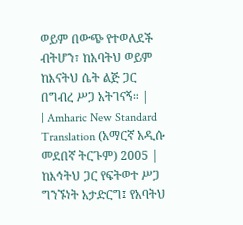ወይም በውጭ የተወለደች ብትሆን፣ ከአባትህ ወይም ከእናትህ ሴት ልጅ ጋር በግብረ ሥጋ አትገናኝ። |
| Amharic New Standard Translation (አማርኛ አዲሱ መደበኛ ትርጉም) 2005 | ከእኅትህ ጋር የፍትወተ ሥጋ ግንኙነት አታድርግ፤ የአባትህ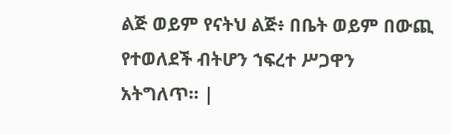ልጅ ወይም የናትህ ልጅ፥ በቤት ወይም በውጪ የተወለደች ብትሆን ኀፍረተ ሥጋዋን አትግለጥ። |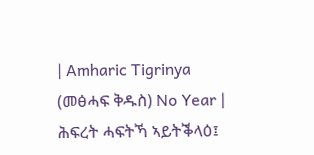| Amharic Tigrinya (መፅሓፍ ቅዱስ) No Year | ሕፍረት ሓፍትኻ ኣይትቕላዕ፤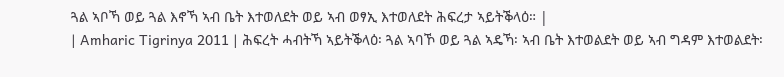ጓል ኣቦኻ ወይ ጓል እኖኻ ኣብ ቤት እተወለደት ወይ ኣብ ወፃኢ እተወለደት ሕፍረታ ኣይትቕላዕ። |
| Amharic Tigrinya 2011 | ሕፍረት ሓብትኻ ኣይትቕላዕ፡ ጓል ኣባኾ ወይ ጓል ኣዴኻ፡ ኣብ ቤት እተወልደት ወይ ኣብ ግዳም እተወልደት፡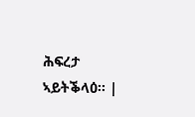ሕፍረታ ኣይትቕላዕ። |